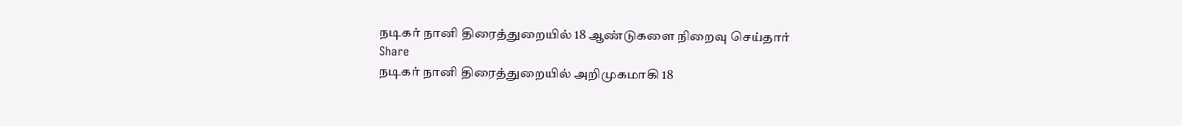நடிகர் நானி திரைத்துறையில் 18 ஆண்டுகளை நிறைவு செய்தார்
Share
நடிகர் நானி திரைத்துறையில் அறிமுகமாகி 18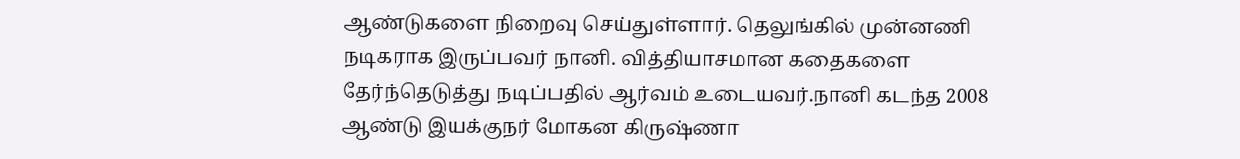ஆண்டுகளை நிறைவு செய்துள்ளார். தெலுங்கில் முன்னணி நடிகராக இருப்பவர் நானி. வித்தியாசமான கதைகளை தேர்ந்தெடுத்து நடிப்பதில் ஆர்வம் உடையவர்.நானி கடந்த 2008 ஆண்டு இயக்குநர் மோகன கிருஷ்ணா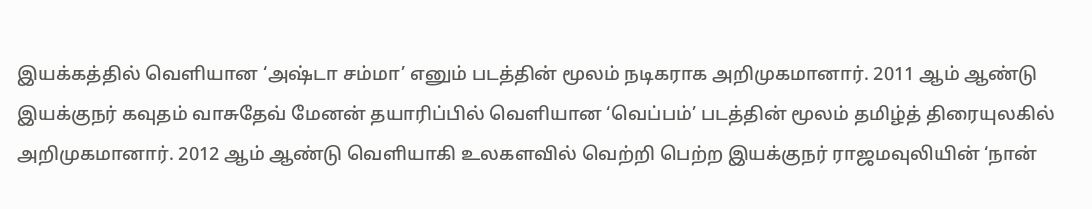இயக்கத்தில் வெளியான ‘அஷ்டா சம்மா’ எனும் படத்தின் மூலம் நடிகராக அறிமுகமானார். 2011 ஆம் ஆண்டு இயக்குநர் கவுதம் வாசுதேவ் மேனன் தயாரிப்பில் வெளியான ‘வெப்பம்’ படத்தின் மூலம் தமிழ்த் திரையுலகில் அறிமுகமானார். 2012 ஆம் ஆண்டு வெளியாகி உலகளவில் வெற்றி பெற்ற இயக்குநர் ராஜமவுலியின் ‘நான்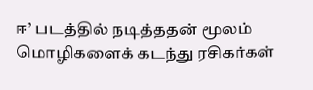ஈ’ படத்தில் நடித்ததன் மூலம் மொழிகளைக் கடந்து ரசிகர்கள்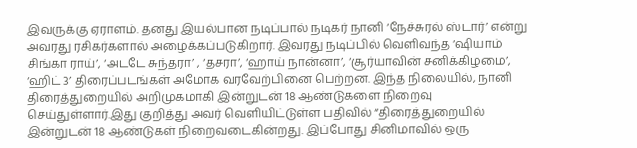இவருக்கு ஏராளம். தனது இயல்பான நடிப்பால் நடிகர் நானி ‘நேச்சுரல் ஸ்டார்’ என்று அவரது ரசிகர்களால் அழைக்கப்படுகிறார். இவரது நடிப்பில் வெளிவந்த ‘ஷியாம் சிங்கா ராய்’, ‘அடடே சுந்தரா’ , ‘தசரா’, ‘ஹாய் நான்னா’, ‘சூர்யாவின் சனிக்கிழமை’, ‘ஹிட் 3’ திரைப்படங்கள் அமோக வரவேற்பினை பெற்றன. இந்த நிலையில், நானி திரைத்துறையில் அறிமுகமாகி இன்றுடன் 18 ஆண்டுகளை நிறைவு செய்துள்ளார்.இது குறித்து அவர் வெளியிட்டுள்ள பதிவில் “திரைத்துறையில் இன்றுடன் 18 ஆண்டுகள் நிறைவடைகின்றது. இப்போது சினிமாவில் ஒரு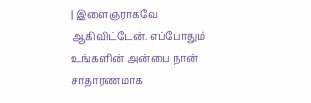| இளைஞராகவே ஆகிவிட்டேன். எப்போதும் உங்களின் அன்பை நான் சாதாரணமாக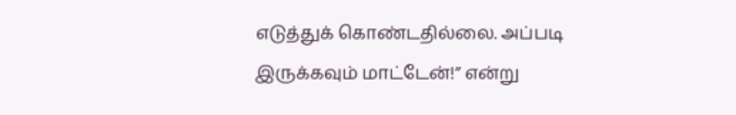எடுத்துக் கொண்டதில்லை. அப்படி இருக்கவும் மாட்டேன்!” என்று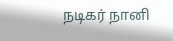நடிகர் நானி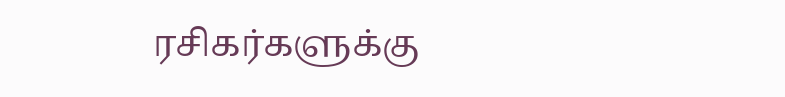ரசிகர்களுக்கு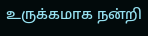உருக்கமாக நன்றி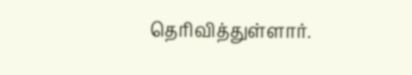தெரிவித்துள்ளார்.